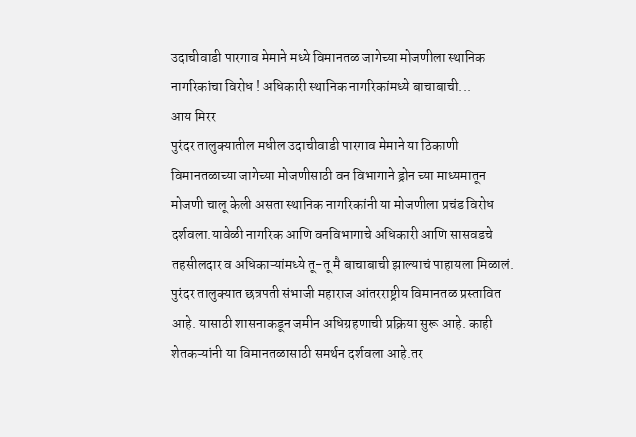उदाचीवाडी पारगाव मेमाने मध्ये विमानतळ जागेच्या मोजणीला स्थानिक नागरिकांचा विरोध ! अधिकारी स्थानिक नागरिकांमध्ये बाचाबाची...
आय मिरर
पुरंदर तालुक्यातील मधील उदाचीवाडी पारगाव मेमाने या ठिकाणी विमानतळाच्या जागेच्या मोजणीसाठी वन विभागाने ड्रोन च्या माध्यमातून मोजणी चालू केली असता स्थानिक नागरिकांनी या मोजणीला प्रचंड विरोध दर्शवला.यावेळी नागरिक आणि वनविभागाचे अधिकारी आणि सासवडचे तहसीलदार व अधिकाऱ्यांमध्ये तू-तू मै बाचाबाची झाल्याचं पाहायला मिळालं.
पुरंदर तालुक्यात छत्रपती संभाजी महाराज आंतरराष्ट्रीय विमानतळ प्रस्तावित आहे. यासाठी शासनाकडून जमीन अधिग्रहणाची प्रक्रिया सुरू आहे. काही शेतकऱ्यांनी या विमानतळासाठी समर्थन दर्शवला आहे.तर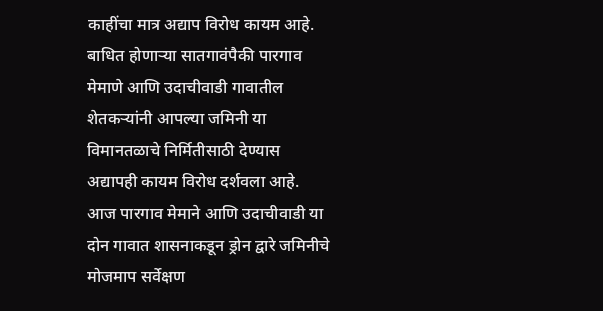काहींचा मात्र अद्याप विरोध कायम आहे.
बाधित होणाऱ्या सातगावंपैकी पारगाव मेमाणे आणि उदाचीवाडी गावातील शेतकऱ्यांनी आपल्या जमिनी या विमानतळाचे निर्मितीसाठी देण्यास अद्यापही कायम विरोध दर्शवला आहे. आज पारगाव मेमाने आणि उदाचीवाडी या दोन गावात शासनाकडून ड्रोन द्वारे जमिनीचे मोजमाप सर्वेक्षण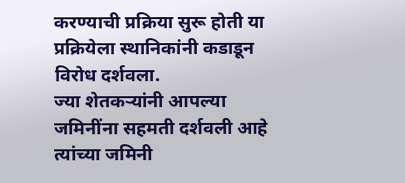करण्याची प्रक्रिया सुरू होती या प्रक्रियेला स्थानिकांनी कडाडून विरोध दर्शवला.
ज्या शेतकऱ्यांनी आपल्या जमिनींना सहमती दर्शवली आहे त्यांच्या जमिनी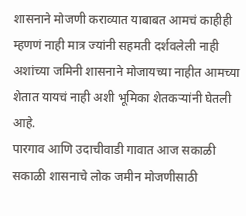शासनाने मोजणी कराव्यात याबाबत आमचं काहीही म्हणणं नाही मात्र ज्यांनी सहमती दर्शवलेली नाही अशांच्या जमिनी शासनाने मोजायच्या नाहीत आमच्या शेतात यायचं नाही अशी भूमिका शेतकऱ्यांनी घेतली आहे.
पारगाव आणि उदाचीवाडी गावात आज सकाळी सकाळी शासनाचे लोक जमीन मोजणीसाठी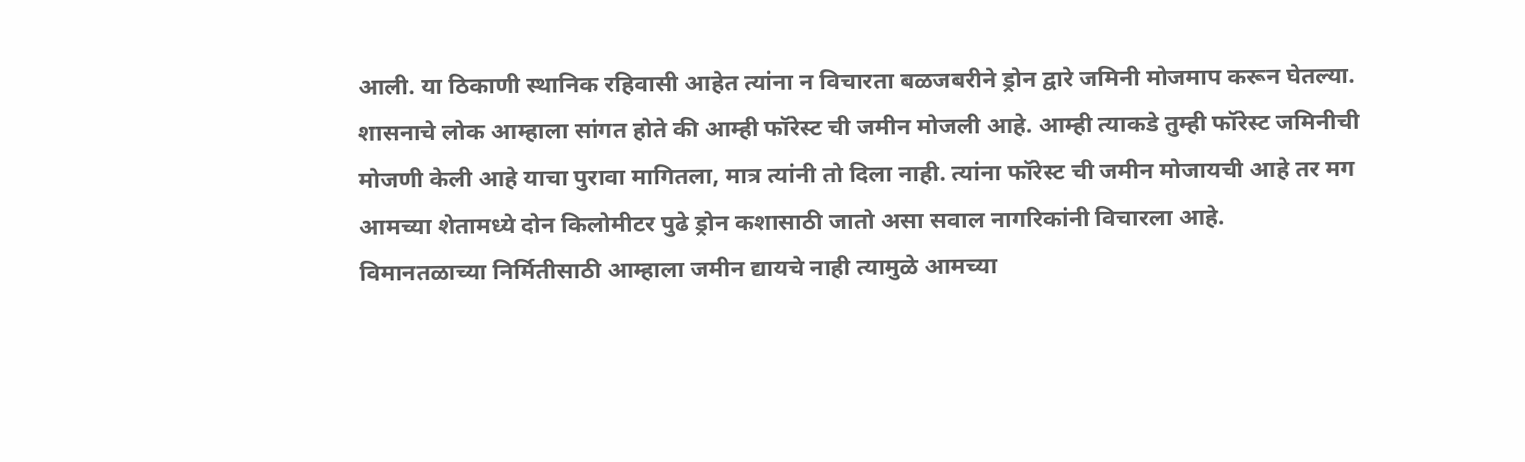आली. या ठिकाणी स्थानिक रहिवासी आहेत त्यांना न विचारता बळजबरीने ड्रोन द्वारे जमिनी मोजमाप करून घेतल्या. शासनाचे लोक आम्हाला सांगत होते की आम्ही फॉरेस्ट ची जमीन मोजली आहे. आम्ही त्याकडे तुम्ही फॉरेस्ट जमिनीची मोजणी केली आहे याचा पुरावा मागितला, मात्र त्यांनी तो दिला नाही. त्यांना फॉरेस्ट ची जमीन मोजायची आहे तर मग आमच्या शेतामध्ये दोन किलोमीटर पुढे ड्रोन कशासाठी जातो असा सवाल नागरिकांनी विचारला आहे.
विमानतळाच्या निर्मितीसाठी आम्हाला जमीन द्यायचे नाही त्यामुळे आमच्या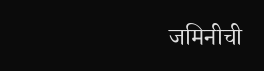जमिनीची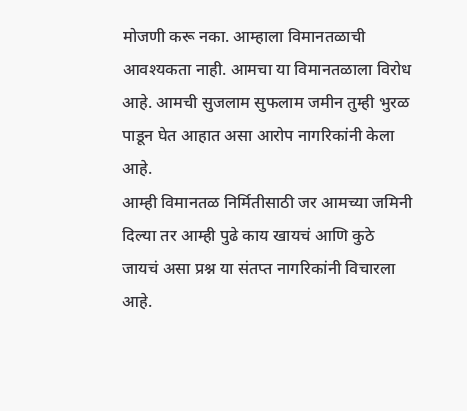मोजणी करू नका. आम्हाला विमानतळाची आवश्यकता नाही. आमचा या विमानतळाला विरोध आहे. आमची सुजलाम सुफलाम जमीन तुम्ही भुरळ पाडून घेत आहात असा आरोप नागरिकांनी केला आहे.
आम्ही विमानतळ निर्मितीसाठी जर आमच्या जमिनी दिल्या तर आम्ही पुढे काय खायचं आणि कुठे जायचं असा प्रश्न या संतप्त नागरिकांनी विचारला आहे.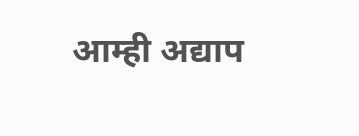आम्ही अद्याप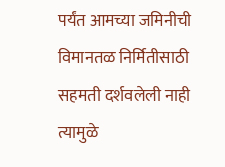पर्यंत आमच्या जमिनीची विमानतळ निर्मितीसाठी सहमती दर्शवलेली नाही त्यामुळे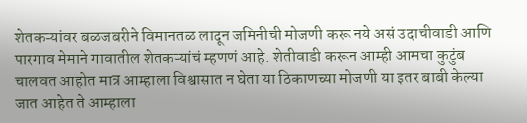शेतकऱ्यांवर बळजबरीने विमानतळ लादून जमिनीची मोजणी करू नये असं उदाचीवाडी आणि पारगाव मेमाने गावातील शेतकऱ्यांचं म्हणणं आहे. शेतीवाडी करून आम्ही आमचा कुटुंब चालवत आहोत मात्र आम्हाला विश्वासात न घेता या ठिकाणच्या मोजणी या इतर बाबी केल्या जात आहेत ते आम्हाला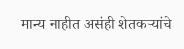मान्य नाहीत असंही शेतकऱ्यांचे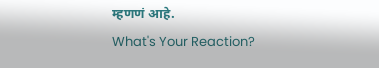म्हणणं आहे.
What's Your Reaction?